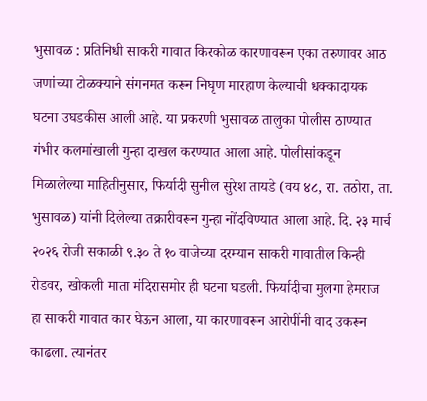भुसावळ : प्रतिनिधी साकरी गावात किरकोळ कारणावरून एका तरुणावर आठ जणांच्या टोळक्याने संगनमत करून निघृण मारहाण केल्याची धक्कादायक घटना उघडकीस आली आहे. या प्रकरणी भुसावळ तालुका पोलीस ठाण्यात गंभीर कलमांखाली गुन्हा दाखल करण्यात आला आहे. पोलीसांकडून मिळालेल्या माहितीनुसार, फिर्यादी सुनील सुरेश तायडे (वय ४८, रा. तठोरा, ता. भुसावळ) यांनी दिलेल्या तक्रारीवरून गुन्हा नोंदविण्यात आला आहे. दि. २३ मार्च २०२६ रोजी सकाळी ९.३० ते १० वाजेच्या दरम्यान साकरी गावातील किन्ही रोडवर, खोकली माता मंदिरासमोर ही घटना घडली. फिर्यादीचा मुलगा हेमराज हा साकरी गावात कार घेऊन आला, या कारणावरून आरोपींनी वाद उकरून काढला. त्यानंतर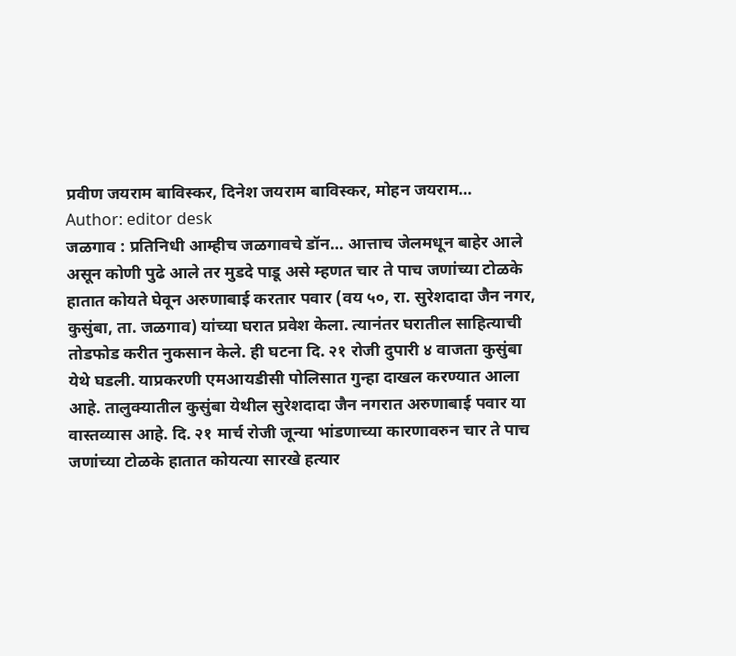प्रवीण जयराम बाविस्कर, दिनेश जयराम बाविस्कर, मोहन जयराम…
Author: editor desk
जळगाव : प्रतिनिधी आम्हीच जळगावचे डॉन… आत्ताच जेलमधून बाहेर आले असून कोणी पुढे आले तर मुडदे पाडू असे म्हणत चार ते पाच जणांच्या टोळके हातात कोयते घेवून अरुणाबाई करतार पवार (वय ५०, रा. सुरेशदादा जैन नगर, कुसुंबा, ता. जळगाव) यांच्या घरात प्रवेश केला. त्यानंतर घरातील साहित्याची तोडफोड करीत नुकसान केले. ही घटना दि. २१ रोजी दुपारी ४ वाजता कुसुंबा येथे घडली. याप्रकरणी एमआयडीसी पोलिसात गुन्हा दाखल करण्यात आला आहे. तालुक्यातील कुसुंबा येथील सुरेशदादा जैन नगरात अरुणाबाई पवार या वास्तव्यास आहे. दि. २१ मार्च रोजी जून्या भांडणाच्या कारणावरुन चार ते पाच जणांच्या टोळके हातात कोयत्या सारखे हत्यार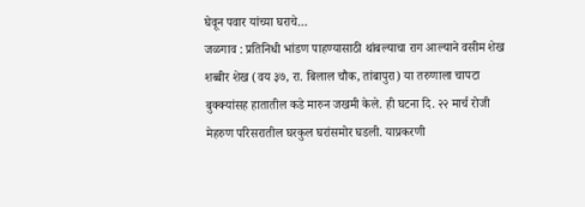घेवून पवार यांच्या घराचे…
जळगाव : प्रतिनिधी भांडण पाहण्यासाठी थांबल्याचा राग आल्याने वसीम शेख शब्बीर शेख (वय ३७, रा. बिलाल चौक, तांबापुरा) या तरुणाला चापटा बुक्क्यांसह हातातील कडे मारुन जखमी केले. ही घटना दि. २२ मार्च रोजी मेहरुण परिसरातील घरकुल घरांसमोर घडली. याप्रकरणी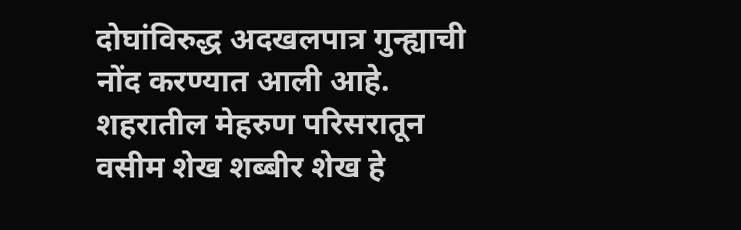दोघांविरुद्ध अदखलपात्र गुन्ह्याची नोंद करण्यात आली आहे. शहरातील मेहरुण परिसरातून वसीम शेख शब्बीर शेख हे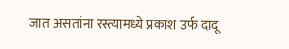जात असतांना रस्त्यामध्ये प्रकाश उर्फ दादू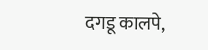दगडू कालपे,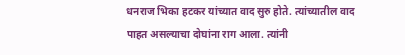धनराज भिका हटकर यांच्यात वाद सुरु होते. त्यांच्यातील वाद पाहत असल्याचा दोघांना राग आला. त्यांनी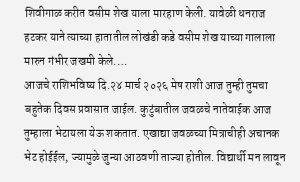शिवीगाळ करीत वसीम शेख याला मारहाण केली. यावेळी धनराज हटकर याने त्याच्या हातातील लोखंडी कडे वसीम शेख याच्या गालाला मारुन गंभीर जखमी केले.…
आजचे राशिभविष्य दि.२४ मार्च २०२६ मेष राशी आज तुम्ही तुमचा बहुतेक दिवस प्रवासात जाईल. कुटुंबातील जवळचे नातेवाईक आज तुम्हाला भेटायला येऊ शकतात. एखाद्या जवळच्या मित्राचीही अचानक भेट होईईल, ज्यामुळे जुन्या आठवणी ताज्या होतील. विद्यार्थी मन लावून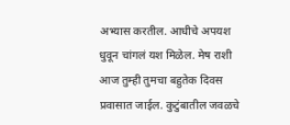अभ्यास करतील. आधीचे अपयश धुवून चांगलं यश मिळेल. मेष राशी आज तुम्ही तुमचा बहुतेक दिवस प्रवासात जाईल. कुटुंबातील जवळचे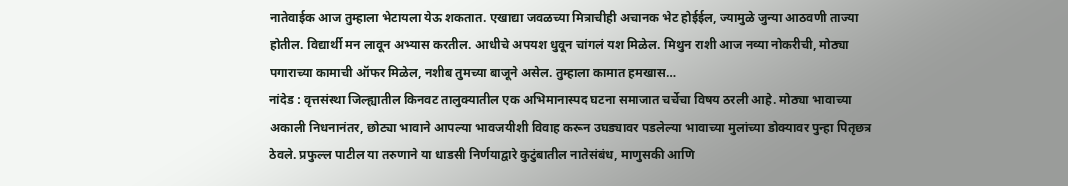नातेवाईक आज तुम्हाला भेटायला येऊ शकतात. एखाद्या जवळच्या मित्राचीही अचानक भेट होईईल, ज्यामुळे जुन्या आठवणी ताज्या होतील. विद्यार्थी मन लावून अभ्यास करतील. आधीचे अपयश धुवून चांगलं यश मिळेल. मिथुन राशी आज नव्या नोकरीची, मोठ्या पगाराच्या कामाची ऑफर मिळेल, नशीब तुमच्या बाजूने असेल. तुम्हाला कामात हमखास…
नांदेड : वृत्तसंस्था जिल्ह्यातील किनवट तालुक्यातील एक अभिमानास्पद घटना समाजात चर्चेचा विषय ठरली आहे. मोठ्या भावाच्या अकाली निधनानंतर, छोट्या भावाने आपल्या भावजयीशी विवाह करून उघड्यावर पडलेल्या भावाच्या मुलांच्या डोक्यावर पुन्हा पितृछत्र ठेवले. प्रफुल्ल पाटील या तरुणाने या धाडसी निर्णयाद्वारे कुटुंबातील नातेसंबंध, माणुसकी आणि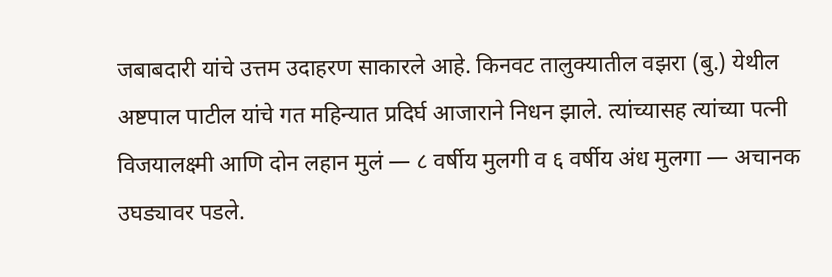जबाबदारी यांचे उत्तम उदाहरण साकारले आहे. किनवट तालुक्यातील वझरा (बु.) येथील अष्टपाल पाटील यांचे गत महिन्यात प्रदिर्घ आजाराने निधन झाले. त्यांच्यासह त्यांच्या पत्नी विजयालक्ष्मी आणि दोन लहान मुलं — ८ वर्षीय मुलगी व ६ वर्षीय अंध मुलगा — अचानक उघड्यावर पडले.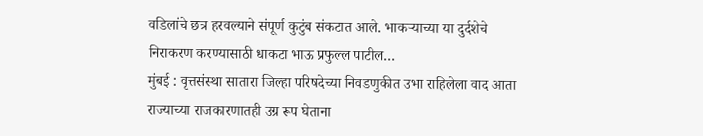वडिलांचे छत्र हरवल्याने संपूर्ण कुटुंब संकटात आले. भाकऱ्याच्या या दुर्दशेचे निराकरण करण्यासाठी धाकटा भाऊ प्रफुल्ल पाटील…
मुंबई : वृत्तसंस्था सातारा जिल्हा परिषदेच्या निवडणुकीत उभा राहिलेला वाद आता राज्याच्या राजकारणातही उग्र रूप घेताना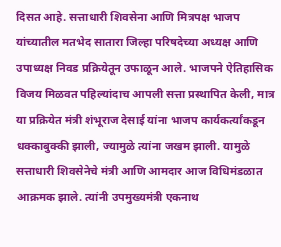दिसत आहे. सत्ताधारी शिवसेना आणि मित्रपक्ष भाजप यांच्यातील मतभेद सातारा जिल्हा परिषदेच्या अध्यक्ष आणि उपाध्यक्ष निवड प्रक्रियेतून उफाळून आले. भाजपने ऐतिहासिक विजय मिळवत पहिल्यांदाच आपली सत्ता प्रस्थापित केली, मात्र या प्रक्रियेत मंत्री शंभूराज देसाई यांना भाजप कार्यकर्त्यांकडून धक्काबुक्की झाली, ज्यामुळे त्यांना जखम झाली. यामुळे सत्ताधारी शिवसेनेचे मंत्री आणि आमदार आज विधिमंडळात आक्रमक झाले. त्यांनी उपमुख्यमंत्री एकनाथ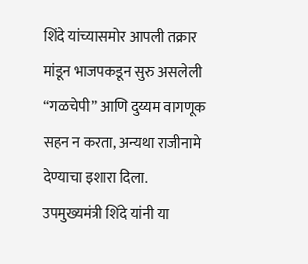शिंदे यांच्यासमोर आपली तक्रार मांडून भाजपकडून सुरु असलेली “गळचेपी” आणि दुय्यम वागणूक सहन न करता, अन्यथा राजीनामे देण्याचा इशारा दिला. उपमुख्यमंत्री शिंदे यांनी या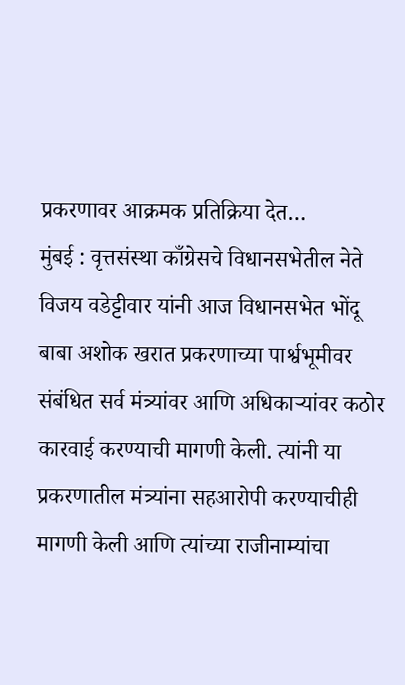प्रकरणावर आक्रमक प्रतिक्रिया देत…
मुंबई : वृत्तसंस्था काँग्रेसचे विधानसभेतील नेते विजय वडेट्टीवार यांनी आज विधानसभेत भोंदू बाबा अशोक खरात प्रकरणाच्या पार्श्वभूमीवर संबंधित सर्व मंत्र्यांवर आणि अधिकाऱ्यांवर कठोर कारवाई करण्याची मागणी केली. त्यांनी या प्रकरणातील मंत्र्यांना सहआरोपी करण्याचीही मागणी केली आणि त्यांच्या राजीनाम्यांचा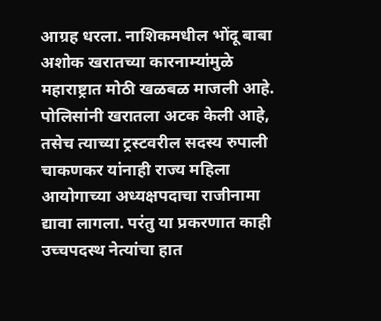आग्रह धरला. नाशिकमधील भोंदू बाबा अशोक खरातच्या कारनाम्यांमुळे महाराष्ट्रात मोठी खळबळ माजली आहे. पोलिसांनी खरातला अटक केली आहे, तसेच त्याच्या ट्रस्टवरील सदस्य रुपाली चाकणकर यांनाही राज्य महिला आयोगाच्या अध्यक्षपदाचा राजीनामा द्यावा लागला. परंतु या प्रकरणात काही उच्चपदस्थ नेत्यांचा हात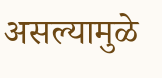असल्यामुळे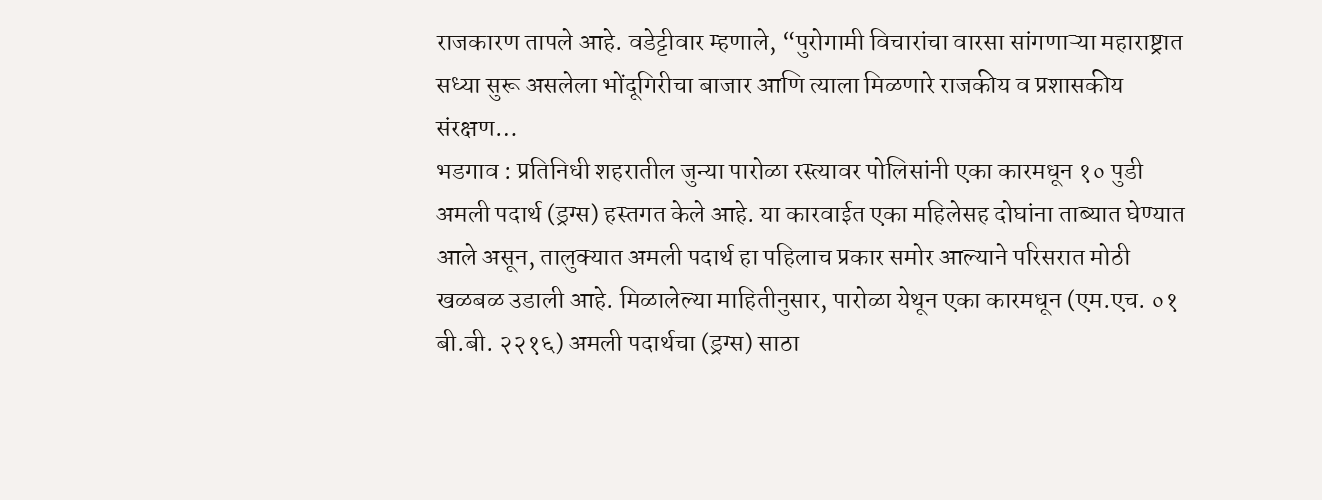राजकारण तापले आहे. वडेट्टीवार म्हणाले, “पुरोगामी विचारांचा वारसा सांगणाऱ्या महाराष्ट्रात सध्या सुरू असलेला भोंदूगिरीचा बाजार आणि त्याला मिळणारे राजकीय व प्रशासकीय संरक्षण…
भडगाव : प्रतिनिधी शहरातील जुन्या पारोळा रस्त्यावर पोलिसांनी एका कारमधून १० पुडी अमली पदार्थ (ड्रग्स) हस्तगत केले आहे. या कारवाईत एका महिलेसह दोघांना ताब्यात घेण्यात आले असून, तालुक्यात अमली पदार्थ हा पहिलाच प्रकार समोर आल्याने परिसरात मोठी खळबळ उडाली आहे. मिळालेल्या माहितीनुसार, पारोळा येथून एका कारमधून (एम.एच. ०१ बी.बी. २२१६) अमली पदार्थचा (ड्रग्स) साठा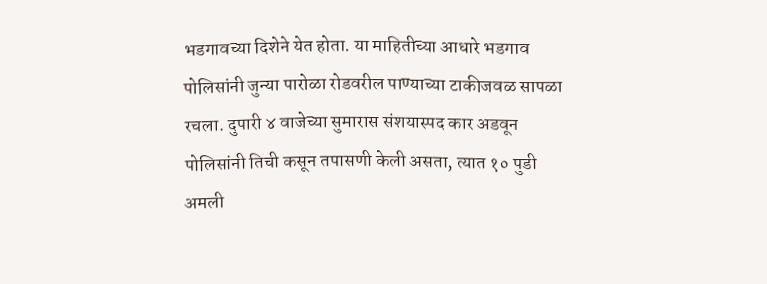भडगावच्या दिशेने येत होता. या माहितीच्या आधारे भडगाव पोलिसांनी जुन्या पारोळा रोडवरील पाण्याच्या टाकीजवळ सापळा रचला. दुपारी ४ वाजेच्या सुमारास संशयास्पद कार अडवून पोलिसांनी तिची कसून तपासणी केली असता, त्यात १० पुडी अमली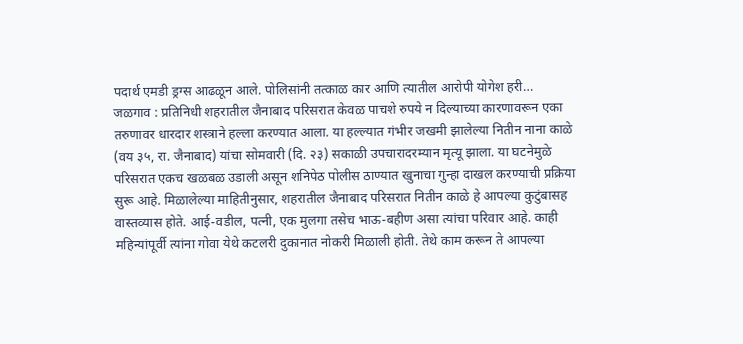पदार्थ एमडी ड्रग्स आढळून आले. पोलिसांनी तत्काळ कार आणि त्यातील आरोपी योगेश हरी…
जळगाव : प्रतिनिधी शहरातील जैनाबाद परिसरात केवळ पाचशे रुपये न दिल्याच्या कारणावरून एका तरुणावर धारदार शस्त्राने हल्ला करण्यात आला. या हल्ल्यात गंभीर जखमी झालेल्या नितीन नाना काळे (वय ३५, रा. जैनाबाद) यांचा सोमवारी (दि. २३) सकाळी उपचारादरम्यान मृत्यू झाला. या घटनेमुळे परिसरात एकच खळबळ उडाली असून शनिपेठ पोलीस ठाण्यात खुनाचा गुन्हा दाखल करण्याची प्रक्रिया सुरू आहे. मिळालेल्या माहितीनुसार, शहरातील जैनाबाद परिसरात नितीन काळे हे आपल्या कुटुंबासह वास्तव्यास होते. आई-वडील, पत्नी, एक मुलगा तसेच भाऊ-बहीण असा त्यांचा परिवार आहे. काही महिन्यांपूर्वी त्यांना गोवा येथे कटलरी दुकानात नोकरी मिळाली होती. तेथे काम करून ते आपल्या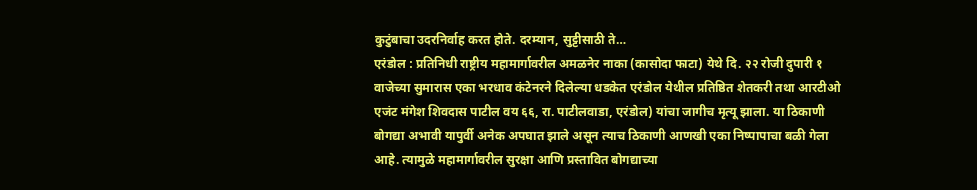कुटुंबाचा उदरनिर्वाह करत होते. दरम्यान, सुट्टीसाठी ते…
एरंडोल : प्रतिनिधी राष्ट्रीय महामार्गावरील अमळनेर नाका (कासोदा फाटा) येथे दि. २२ रोजी दुपारी १ वाजेच्या सुमारास एका भरधाव कंटेनरने दिलेल्या धडकेत एरंडोल येथील प्रतिष्ठित शेतकरी तथा आरटीओ एजंट मंगेश शिवदास पाटील वय ६६, रा. पाटीलवाडा, एरंडोल) यांचा जागीच मृत्यू झाला. या ठिकाणी बोगद्या अभावी यापुर्वी अनेक अपघात झाले असून त्याच ठिकाणी आणखी एका निष्पापाचा बळी गेला आहे. त्यामुळे महामार्गावरील सुरक्षा आणि प्रस्तावित बोगद्याच्या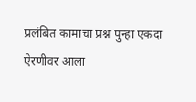प्रलंबित कामाचा प्रश्न पुन्हा एकदा ऐरणीवर आला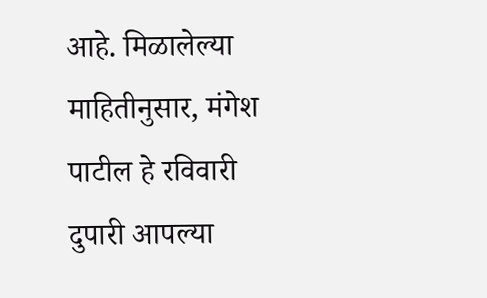आहे. मिळालेल्या माहितीनुसार, मंगेश पाटील हे रविवारी दुपारी आपल्या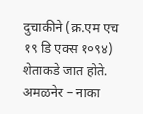दुचाकीने (क्र.एम एच १९ डि एक्स १०९४) शेताकडे जात होते. अमळनेर – नाका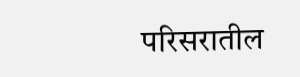परिसरातील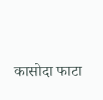कासोदा फाटा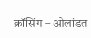क्रॉसिंग – ओलांडत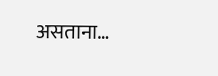असताना…